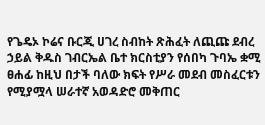የጌዴኦ ኮሬና ቡርጂ ሀገረ ስብከት ጽሕፈት ለጪጩ ደብረ ኃይል ቅዱስ ገብርኤል ቤተ ክርስቲያን የሰበካ ጉባኤ ቋሚ ፀሐፊ ከዚህ በታች ባለው ክፍት የሥራ መደብ መስፈርቱን የሚያሟላ ሠራተኛ አወዳድሮ መቅጠር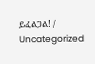ይፈልጋል! / Uncategorized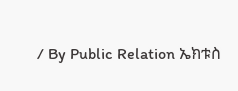/ By Public Relation ኤክቱስ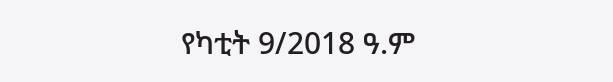የካቲት 9/2018 ዓ.ም